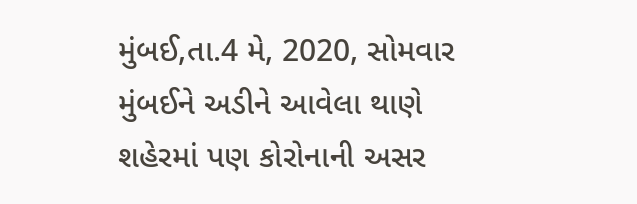મુંબઈ,તા.4 મે, 2020, સોમવાર
મુંબઈને અડીને આવેલા થાણે શહેરમાં પણ કોરોનાની અસર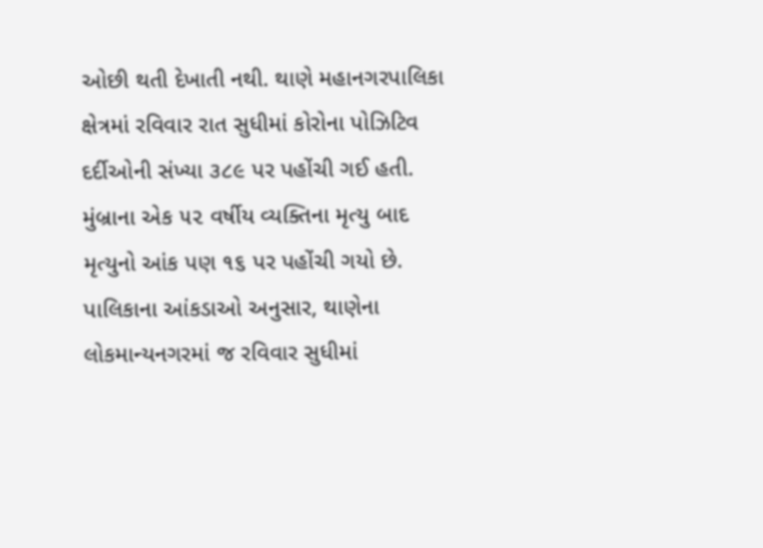ઓછી થતી દેખાતી નથી. થાણે મહાનગરપાલિકા ક્ષેત્રમાં રવિવાર રાત સુધીમાં કોરોના પોઝિટિવ દર્દીઓની સંખ્યા ૩૮૯ પર પહોંચી ગઈ હતી. મુંબ્રાના એક ૫૨ વર્ષીય વ્યક્તિના મૃત્યુ બાદ મૃત્યુનો આંક પણ ૧૬ પર પહોંચી ગયો છે.
પાલિકાના આંકડાઓ અનુસાર, થાણેના લોકમાન્યનગરમાં જ રવિવાર સુધીમાં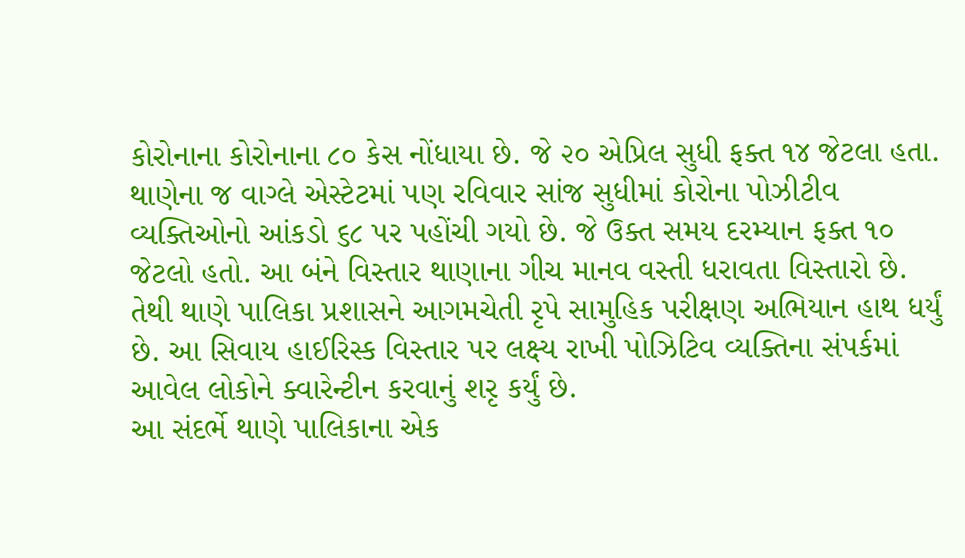કોરોનાના કોરોનાના ૮૦ કેસ નોંધાયા છે. જે ૨૦ એપ્રિલ સુધી ફક્ત ૧૪ જેટલા હતા. થાણેના જ વાગ્લે એસ્ટેટમાં પણ રવિવાર સાંજ સુધીમાં કોરોના પોઝીટીવ વ્યક્તિઓનો આંકડો ૬૮ પર પહોંચી ગયો છે. જે ઉક્ત સમય દરમ્યાન ફક્ત ૧૦ જેટલો હતો. આ બંને વિસ્તાર થાણાના ગીચ માનવ વસ્તી ધરાવતા વિસ્તારો છે. તેથી થાણે પાલિકા પ્રશાસને આગમચેતી રૃપે સામુહિક પરીક્ષણ અભિયાન હાથ ધર્યું છે. આ સિવાય હાઈરિસ્ક વિસ્તાર પર લક્ષ્ય રાખી પોઝિટિવ વ્યક્તિના સંપર્કમાં આવેલ લોકોને ક્વારેન્ટીન કરવાનું શરૃ કર્યું છે.
આ સંદર્ભે થાણે પાલિકાના એક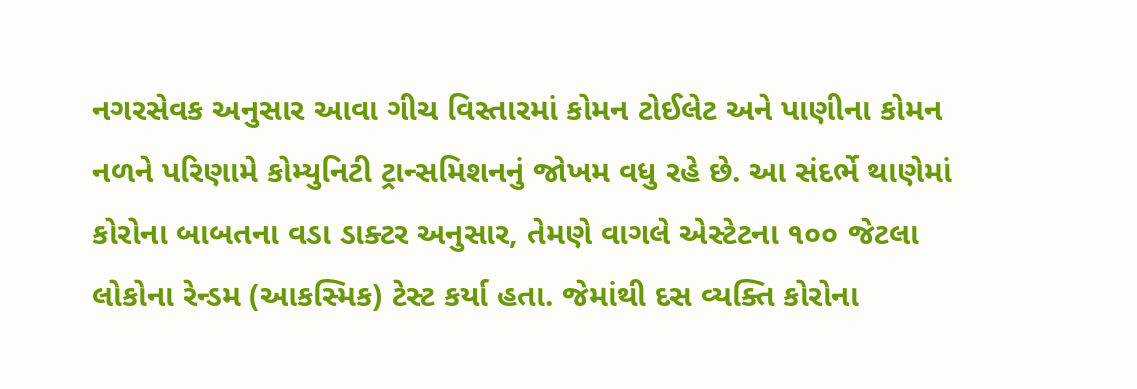નગરસેવક અનુસાર આવા ગીચ વિસ્તારમાં કોમન ટોઈલેટ અને પાણીના કોમન નળને પરિણામે કોમ્યુનિટી ટ્રાન્સમિશનનું જોખમ વધુ રહે છે. આ સંદર્ભે થાણેમાં કોરોના બાબતના વડા ડાક્ટર અનુસાર, તેમણે વાગલે એસ્ટેટના ૧૦૦ જેટલા લોકોના રેન્ડમ (આકસ્મિક) ટેસ્ટ કર્યા હતા. જેમાંથી દસ વ્યક્તિ કોરોના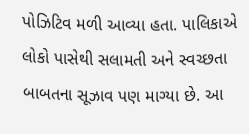પોઝિટિવ મળી આવ્યા હતા. પાલિકાએ લોકો પાસેથી સલામતી અને સ્વચ્છતા બાબતના સૂઝાવ પણ માગ્યા છે. આ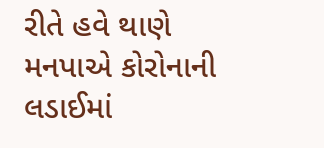રીતે હવે થાણે મનપાએ કોરોનાની લડાઈમાં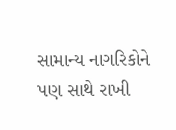સામાન્ય નાગરિકોને પણ સાથે રાખી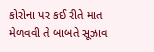કોરોના પર કઈ રીતે માત મેળવવી તે બાબતે સૂઝાવ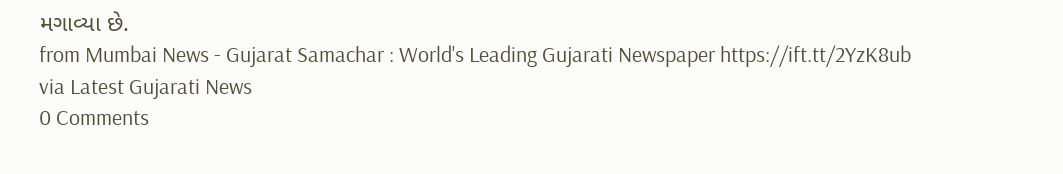મગાવ્યા છે.
from Mumbai News - Gujarat Samachar : World's Leading Gujarati Newspaper https://ift.tt/2YzK8ub
via Latest Gujarati News
0 Comments